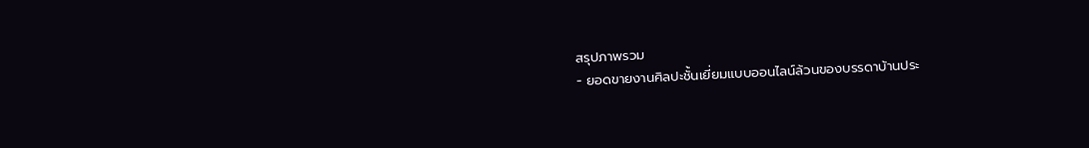สรุปภาพรวม
- ยอดขายงานศิลปะชั้นเยี่ยมแบบออนไลน์ล้วนของบรรดาบ้านประ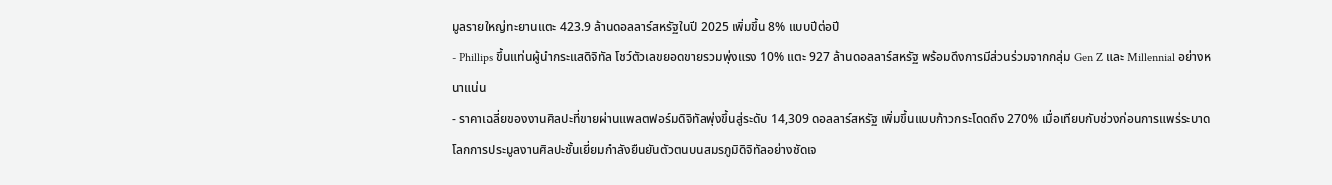มูลรายใหญ่ทะยานแตะ 423.9 ล้านดอลลาร์สหรัฐในปี 2025 เพิ่มขึ้น 8% แบบปีต่อปี
- Phillips ขึ้นแท่นผู้นำกระแสดิจิทัล โชว์ตัวเลขยอดขายรวมพุ่งแรง 10% แตะ 927 ล้านดอลลาร์สหรัฐ พร้อมดึงการมีส่วนร่วมจากกลุ่ม Gen Z และ Millennial อย่างหนาแน่น
- ราคาเฉลี่ยของงานศิลปะที่ขายผ่านแพลตฟอร์มดิจิทัลพุ่งขึ้นสู่ระดับ 14,309 ดอลลาร์สหรัฐ เพิ่มขึ้นแบบก้าวกระโดดถึง 270% เมื่อเทียบกับช่วงก่อนการแพร่ระบาด
โลกการประมูลงานศิลปะชั้นเยี่ยมกำลังยืนยันตัวตนบนสมรภูมิดิจิทัลอย่างชัดเจ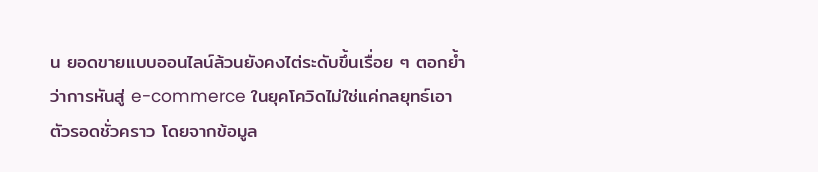น ยอดขายแบบออนไลน์ล้วนยังคงไต่ระดับขึ้นเรื่อย ๆ ตอกย้ำว่าการหันสู่ e-commerce ในยุคโควิดไม่ใช่แค่กลยุทธ์เอาตัวรอดชั่วคราว โดยจากข้อมูล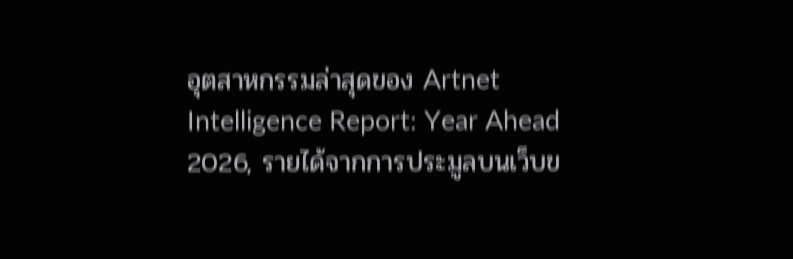อุตสาหกรรมล่าสุดของ Artnet Intelligence Report: Year Ahead 2026, รายได้จากการประมูลบนเว็บข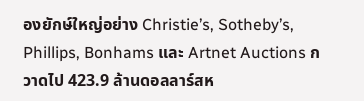องยักษ์ใหญ่อย่าง Christie’s, Sotheby’s, Phillips, Bonhams และ Artnet Auctions กวาดไป 423.9 ล้านดอลลาร์สห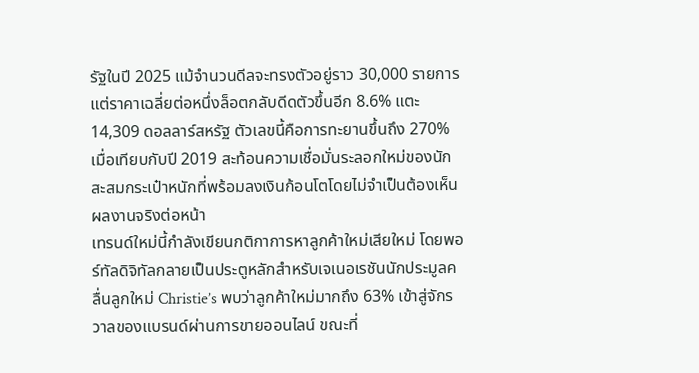รัฐในปี 2025 แม้จำนวนดีลจะทรงตัวอยู่ราว 30,000 รายการ แต่ราคาเฉลี่ยต่อหนึ่งล็อตกลับดีดตัวขึ้นอีก 8.6% แตะ 14,309 ดอลลาร์สหรัฐ ตัวเลขนี้คือการทะยานขึ้นถึง 270% เมื่อเทียบกับปี 2019 สะท้อนความเชื่อมั่นระลอกใหม่ของนักสะสมกระเป๋าหนักที่พร้อมลงเงินก้อนโตโดยไม่จำเป็นต้องเห็นผลงานจริงต่อหน้า
เทรนด์ใหม่นี้กำลังเขียนกติกาการหาลูกค้าใหม่เสียใหม่ โดยพอร์ทัลดิจิทัลกลายเป็นประตูหลักสำหรับเจเนอเรชันนักประมูลคลื่นลูกใหม่ Christie’s พบว่าลูกค้าใหม่มากถึง 63% เข้าสู่จักรวาลของแบรนด์ผ่านการขายออนไลน์ ขณะที่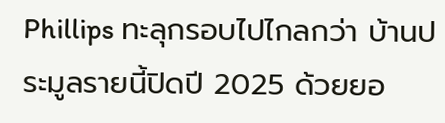Phillips ทะลุกรอบไปไกลกว่า บ้านประมูลรายนี้ปิดปี 2025 ด้วยยอ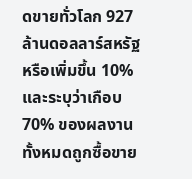ดขายทั่วโลก 927 ล้านดอลลาร์สหรัฐ หรือเพิ่มขึ้น 10% และระบุว่าเกือบ 70% ของผลงานทั้งหมดถูกซื้อขาย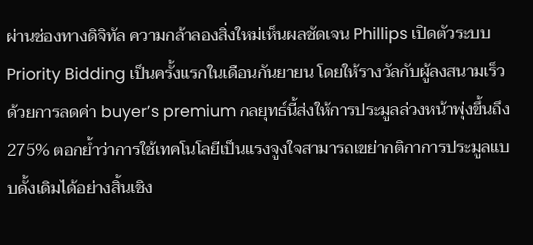ผ่านช่องทางดิจิทัล ความกล้าลองสิ่งใหม่เห็นผลชัดเจน Phillips เปิดตัวระบบ Priority Bidding เป็นครั้งแรกในเดือนกันยายน โดยให้รางวัลกับผู้ลงสนามเร็วด้วยการลดค่า buyer’s premium กลยุทธ์นี้ส่งให้การประมูลล่วงหน้าพุ่งขึ้นถึง 275% ตอกย้ำว่าการใช้เทคโนโลยีเป็นแรงจูงใจสามารถเขย่ากติกาการประมูลแบบดั้งเดิมได้อย่างสิ้นเชิง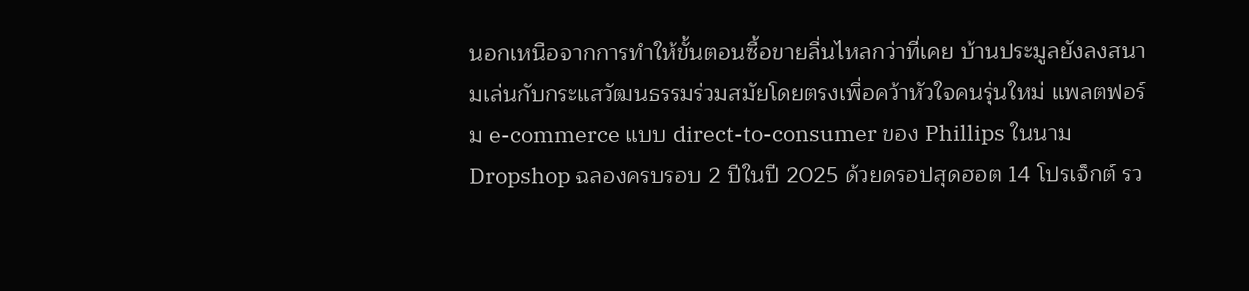นอกเหนือจากการทำให้ขั้นตอนซื้อขายลื่นไหลกว่าที่เคย บ้านประมูลยังลงสนามเล่นกับกระแสวัฒนธรรมร่วมสมัยโดยตรงเพื่อคว้าหัวใจคนรุ่นใหม่ แพลตฟอร์ม e-commerce แบบ direct-to-consumer ของ Phillips ในนาม Dropshop ฉลองครบรอบ 2 ปีในปี 2025 ด้วยดรอปสุดฮอต 14 โปรเจ็กต์ รว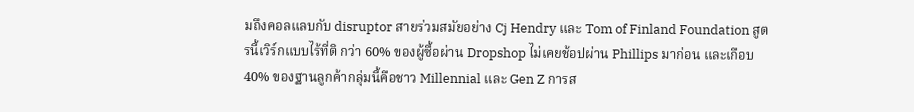มถึงคอลแลบกับ disruptor สายร่วมสมัยอย่าง Cj Hendry และ Tom of Finland Foundation สูตรนี้เวิร์กแบบไร้ที่ติ กว่า 60% ของผู้ซื้อผ่าน Dropshop ไม่เคยช้อปผ่าน Phillips มาก่อน และเกือบ 40% ของฐานลูกค้ากลุ่มนี้คือชาว Millennial และ Gen Z การส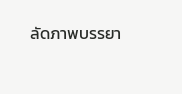ลัดภาพบรรยา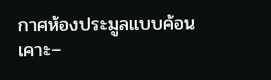กาศห้องประมูลแบบค้อนเคาะ–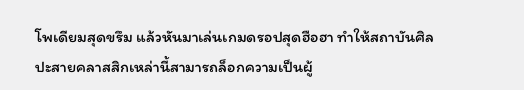โพเดียมสุดขรึม แล้วหันมาเล่นเกมดรอปสุดฮือฮา ทำให้สถาบันศิลปะสายคลาสสิกเหล่านี้สามารถล็อกความเป็นผู้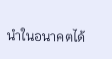นำในอนาคตได้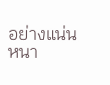อย่างแน่นหนา